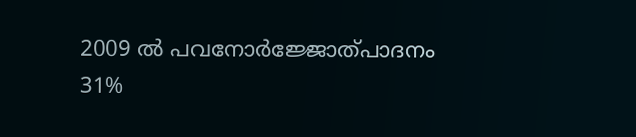2009 ല്‍ പവനോര്‍ജ്ജോത്പാദനം 31%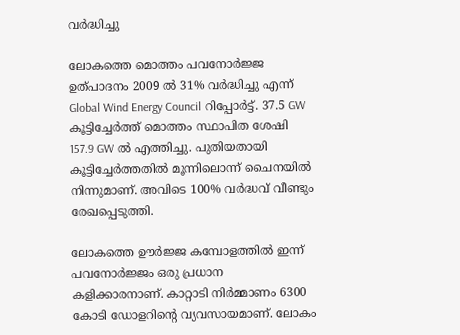വര്‍ദ്ധിച്ചു

ലോകത്തെ മൊത്തം പവനോര്‍ജ്ജ ഉത്പാദനം 2009 ല്‍ 31% വര്‍ദ്ധിച്ചു എന്ന് Global Wind Energy Council റിപ്പോര്‍ട്ട്. 37.5 GW കൂട്ടിച്ചേര്‍ത്ത് മൊത്തം സ്ഥാപിത ശേഷി 157.9 GW ല്‍ എത്തിച്ചു. പുതിയതായി കൂട്ടിച്ചേര്‍ത്തതില്‍ മൂന്നിലൊന്ന് ചൈനയില്‍ നിന്നുമാണ്. അവിടെ 100% വര്‍ദ്ധവ് വീണ്ടും രേഖപ്പെടുത്തി.

ലോകത്തെ ഊര്‍ജ്ജ കമ്പോളത്തില്‍ ഇന്ന് പവനോര്‍ജ്ജം ഒരു പ്രധാന കളിക്കാരനാണ്. കാറ്റാടി നിര്‍മ്മാണം 6300 കോടി ഡോളറിന്റെ വ്യവസായമാണ്. ലോകം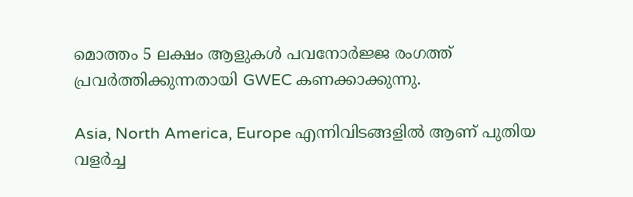മൊത്തം 5 ലക്ഷം ആളുകള്‍ പവനോര്‍ജ്ജ രംഗത്ത് പ്രവര്‍ത്തിക്കുന്നതായി GWEC കണക്കാക്കുന്നു.

Asia, North America, Europe എന്നിവിടങ്ങളില്‍ ആണ് പുതിയ വളര്‍ച്ച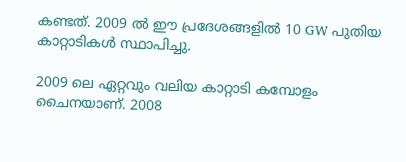കണ്ടത്. 2009 ല്‍ ഈ പ്രദേശങ്ങളില്‍ 10 GW പുതിയ കാറ്റാടികള്‍ സ്ഥാപിച്ചു.

2009 ലെ ഏറ്റവും വലിയ കാറ്റാടി കമ്പോളം ചൈനയാണ്. 2008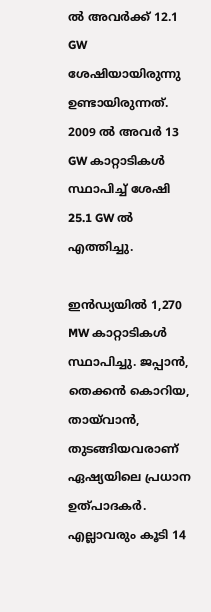ല്‍ അവര്‍ക്ക് 12.1 GW ശേഷിയായിരുന്നു ഉണ്ടായിരുന്നത്. 2009 ല്‍ അവര്‍ 13 GW കാറ്റാടികള്‍ സ്ഥാപിച്ച് ശേഷി 25.1 GW ല്‍ എത്തിച്ചു.

ഇന്‍ഡ്യയില്‍ 1,270 MW കാറ്റാടികള്‍ സ്ഥാപിച്ചു. ജപ്പാന്‍, തെക്കന്‍ കൊറിയ, തായ്‌വാന്‍, തുടങ്ങിയവരാണ് ഏഷ്യയിലെ പ്രധാന ഉത്പാദകര്‍. എല്ലാവരും കൂടി 14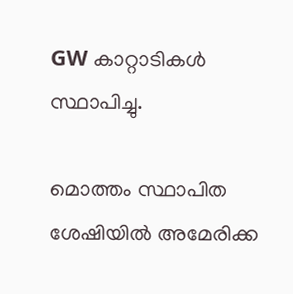GW കാറ്റാടികള്‍ സ്ഥാപിച്ചു.

മൊത്തം സ്ഥാപിത ശേഷിയില്‍ അമേരിക്ക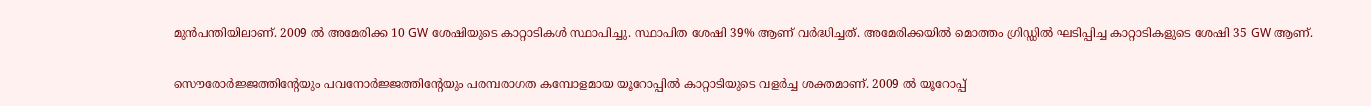മുന്‍പന്തിയിലാണ്. 2009 ല്‍ അമേരിക്ക 10 GW ശേഷിയുടെ കാറ്റാടികള്‍ സ്ഥാപിച്ചു. സ്ഥാപിത ശേഷി 39% ആണ് വര്‍ദ്ധിച്ചത്. അമേരിക്കയില്‍ മൊത്തം ഗ്രിഡ്ഡില്‍ ഘടിപ്പിച്ച കാറ്റാടികളുടെ ശേഷി 35 GW ആണ്.

സൌരോര്‍ജ്ജത്തിന്റേയും പവനോര്‍ജ്ജത്തിന്റേയും പരമ്പരാഗത കമ്പോളമായ യൂറോപ്പില്‍ കാറ്റാടിയുടെ വളര്‍ച്ച ശക്തമാണ്. 2009 ല്‍ യൂറോപ്പ്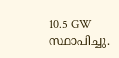10.5 GW സ്ഥാപിച്ചു.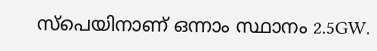സ്പെയിനാണ് ഒന്നാം സ്ഥാനം 2.5GW.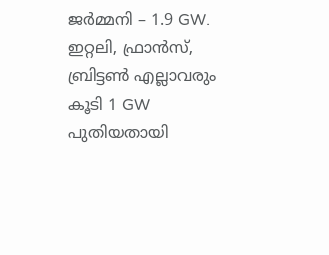ജര്‍മ്മനി – 1.9 GW. ഇറ്റലി, ഫ്രാന്‍സ്, ബ്രിട്ടണ്‍ എല്ലാവരും കൂടി 1 GW പുതിയതായി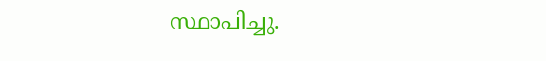സ്ഥാപിച്ചു.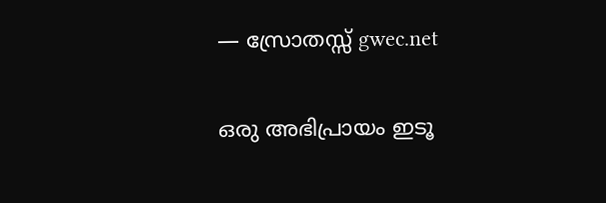— സ്രോതസ്സ് gwec.net

ഒരു അഭിപ്രായം ഇടൂ